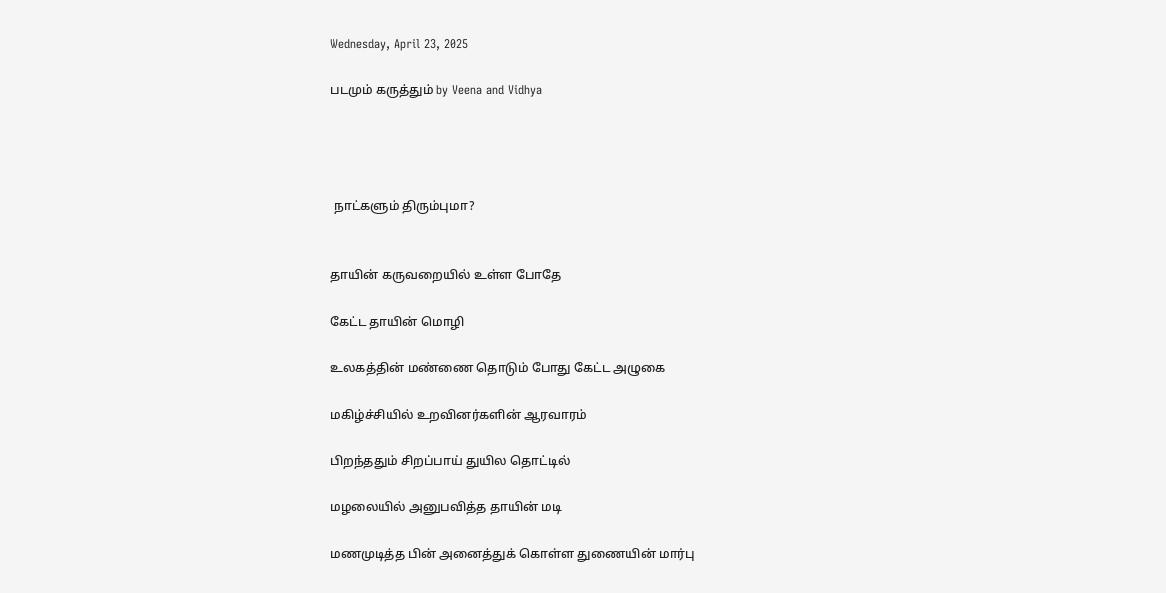Wednesday, April 23, 2025

படமும் கருத்தும் by Veena and Vidhya




 நாட்களும் திரும்புமா?


தாயின் கருவறையில் உள்ள போதே

கேட்ட தாயின் மொழி

உலகத்தின் மண்ணை தொடும் போது கேட்ட அழுகை

மகிழ்ச்சியில் உறவினர்களின் ஆரவாரம்

பிறந்ததும் சிறப்பாய் துயில தொட்டில்

மழலையில் அனுபவித்த தாயின் மடி

மணமுடித்த பின் அனைத்துக் கொள்ள துணையின் மார்பு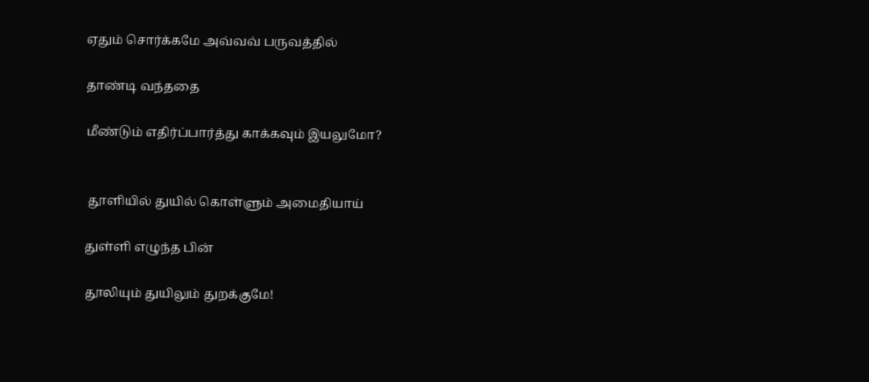ஏதும் சொர்க்கமே அவ்வவ் பருவத்தில்

தாண்டி வந்ததை

மீண்டும் எதிர்ப்பார்த்து காக்கவும் இயலுமோ?


 தூளியில் துயில் கொள்ளும் அமைதியாய்

துள்ளி எழுந்த பின்

தூலியும் துயிலும் துறக்குமே!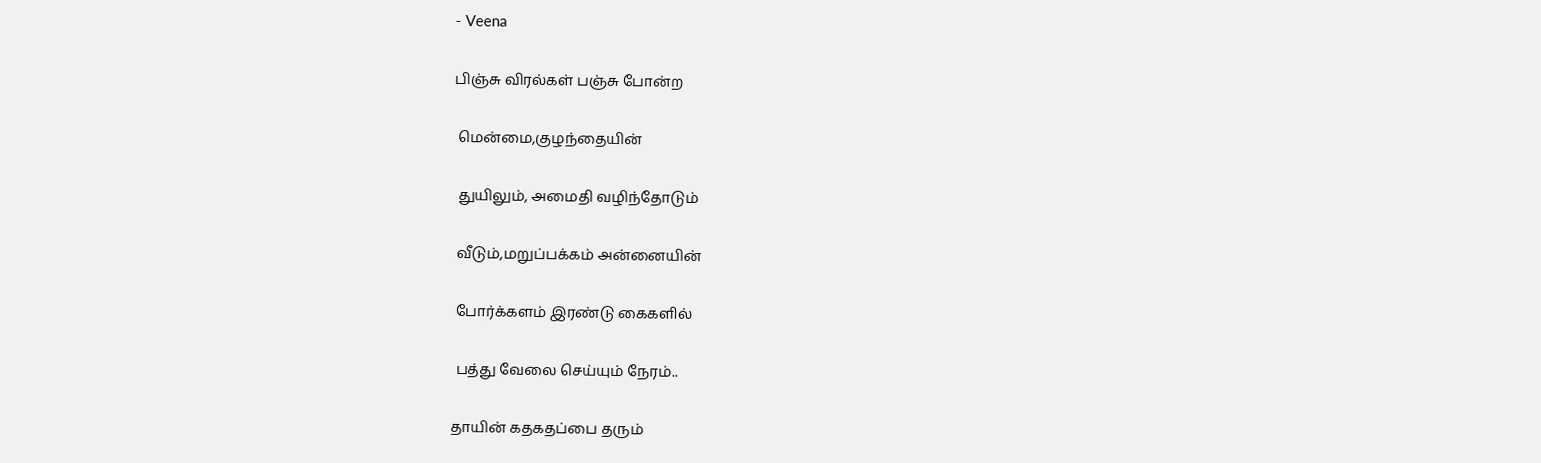- Veena

பிஞ்சு விரல்கள் பஞ்சு போன்ற

 மென்மை,குழந்தையின்

 துயிலும், அமைதி வழிந்தோடும்

 வீடும்,மறுப்பக்கம் அன்னையின்

 போர்க்களம் இரண்டு கைகளில்

 பத்து வேலை செய்யும் நேரம்..

தாயின் கதகதப்பை தரும்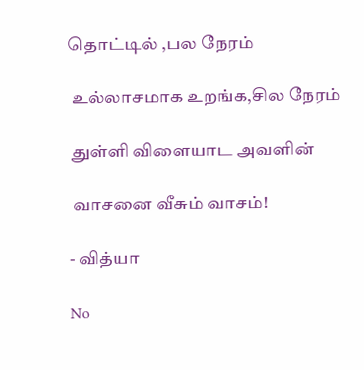தொட்டில் ,பல நேரம்

 உல்லாசமாக உறங்க,சில நேரம்

 துள்ளி விளையாட அவளின்

 வாசனை வீசும் வாசம்!

- வித்யா

No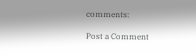comments:

Post a Comment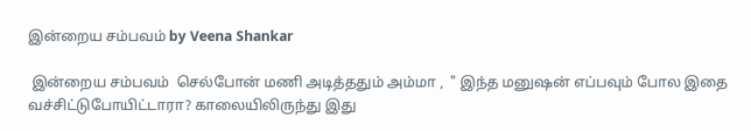இன்றைய சம்பவம் by Veena Shankar

 இன்றைய சம்பவம்  செல்போன் மணி அடித்ததும் அம்மா ,  " இந்த மனுஷன் எப்பவும் போல இதை வச்சிட்டுபோயிட்டாரா? காலையிலிருந்து இது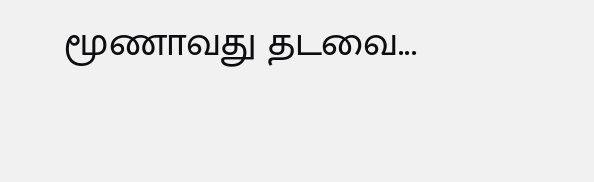மூணாவது தடவை...